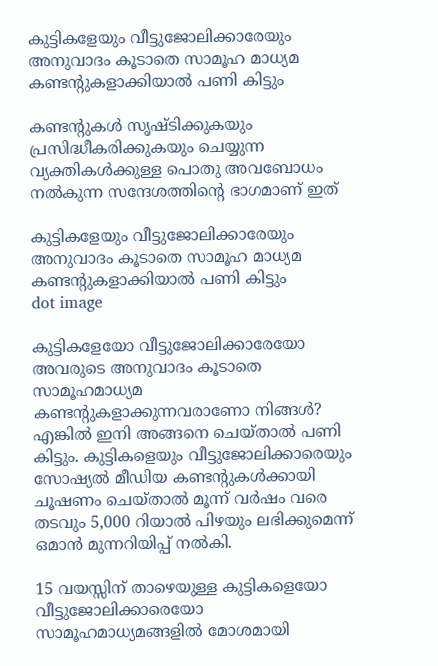കുട്ടികളേയും വീട്ടുജോലിക്കാരേയും അനുവാദം കൂടാതെ സാമൂഹ മാധ്യമ കണ്ടന്റുകളാക്കിയാല്‍ പണി കിട്ടും

കണ്ടന്റുകള്‍ സൃഷ്ടിക്കുകയും പ്രസിദ്ധീകരിക്കുകയും ചെയ്യുന്ന വ്യക്തികള്‍ക്കുള്ള പൊതു അവബോധം നല്‍കുന്ന സന്ദേശത്തിന്റെ ഭാഗമാണ് ഇത്

കുട്ടികളേയും വീട്ടുജോലിക്കാരേയും അനുവാദം കൂടാതെ സാമൂഹ മാധ്യമ കണ്ടന്റുകളാക്കിയാല്‍ പണി കിട്ടും
dot image

കുട്ടികളേയോ വീട്ടുജോലിക്കാരേയോ അവരുടെ അനുവാദം കൂടാതെ സാമൂഹമാധ്യമ കണ്ടൻ്റുകളാക്കുന്നവരാണോ നിങ്ങൾ? എങ്കിൽ ഇനി അങ്ങനെ ചെയ്താൽ പണി കിട്ടും. കുട്ടികളെയും വീട്ടുജോലിക്കാരെയും സോഷ്യല്‍ മീഡിയ കണ്ടന്റുകള്‍ക്കായി ചൂഷണം ചെയ്താല്‍ മൂന്ന് വര്‍ഷം വരെ തടവും 5,000 റിയാല്‍ പിഴയും ലഭിക്കുമെന്ന് ഒമാന്‍ മുന്നറിയിപ്പ് നല്‍കി.

15 വയസ്സിന് താഴെയുള്ള കുട്ടികളെയോ വീട്ടുജോലിക്കാരെയോ സാമൂഹമാധ്യമങ്ങളില്‍ മോശമായി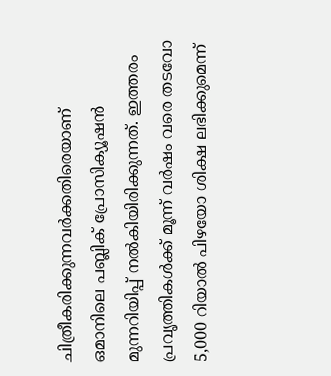ചിത്രീകരിക്കുന്നവര്‍ക്കതിരെയാണ് ഒമാനിലെ പബ്ലിക് പ്രോസിക്യൂഷന്‍ മുന്നറിയിപ്പ് നല്‍കിയിരിക്കുന്നത്. ഇത്തരം പ്രവൃത്തികള്‍ക്ക് മൂന്ന് വര്‍ഷം വരെ തടവോ 5,000 റിയാല്‍ പിഴയോ ശിക്ഷ ലഭിക്കുമെന്ന്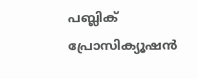പബ്ലിക് പ്രോസിക്യൂഷന്‍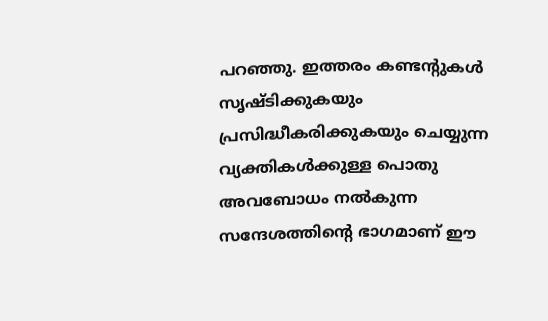പറഞ്ഞു. ഇത്തരം കണ്ടന്റുകള്‍ സൃഷ്ടിക്കുകയും പ്രസിദ്ധീകരിക്കുകയും ചെയ്യുന്ന വ്യക്തികള്‍ക്കുള്ള പൊതു അവബോധം നല്‍കുന്ന സന്ദേശത്തിൻ്റെ ഭാഗമാണ് ഈ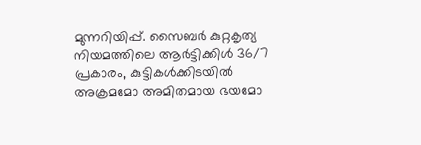മുന്നറിയിപ്പ്. സൈബര്‍ കുറ്റകൃത്യ നിയമത്തിലെ ആര്‍ട്ടിക്കിള്‍ 36/7 പ്രകാരം, കുട്ടികള്‍ക്കിടയില്‍ അക്രമമോ അമിതമായ ഭയമോ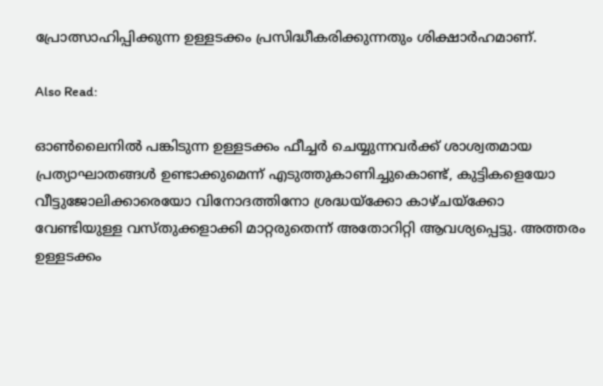പ്രോത്സാഹിപ്പിക്കുന്ന ഉള്ളടക്കം പ്രസിദ്ധീകരിക്കുന്നതും ശിക്ഷാര്‍ഹമാണ്.

Also Read:

ഓണ്‍ലൈനില്‍ പങ്കിടുന്ന ഉള്ളടക്കം ഫീച്ചര്‍ ചെയ്യുന്നവര്‍ക്ക് ശാശ്വതമായ പ്രത്യാഘാതങ്ങള്‍ ഉണ്ടാക്കുമെന്ന് എടുത്തുകാണിച്ചുകൊണ്ട്, കുട്ടികളെയോ വീട്ടുജോലിക്കാരെയോ വിനോദത്തിനോ ശ്രദ്ധയ്ക്കോ കാഴ്ചയ്ക്കോ വേണ്ടിയുള്ള വസ്തുക്കളാക്കി മാറ്റരുതെന്ന് അതോറിറ്റി ആവശ്യപ്പെട്ടു. അത്തരം ഉള്ളടക്കം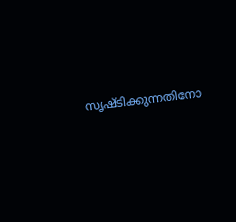സൃഷ്ടിക്കുന്നതിനോ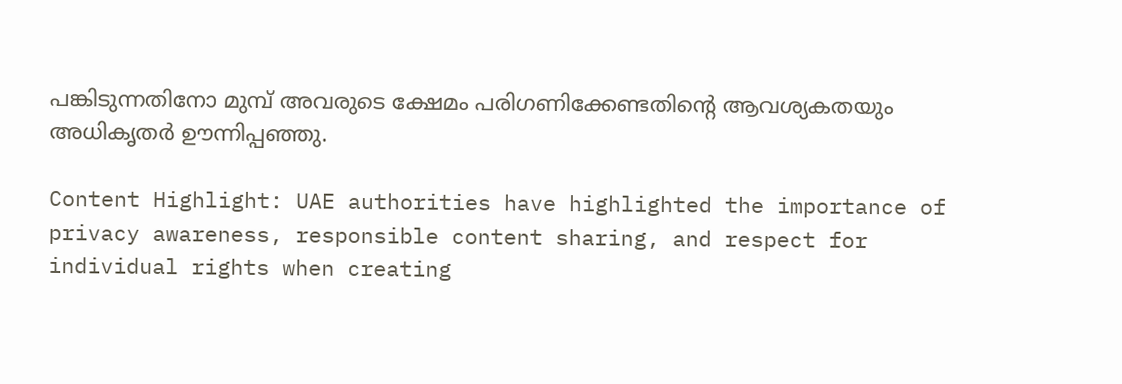പങ്കിടുന്നതിനോ മുമ്പ് അവരുടെ ക്ഷേമം പരിഗണിക്കേണ്ടതിന്റെ ആവശ്യകതയും അധികൃതര്‍ ഊന്നിപ്പഞ്ഞു.

Content Highlight: UAE authorities have highlighted the importance of privacy awareness, responsible content sharing, and respect for individual rights when creating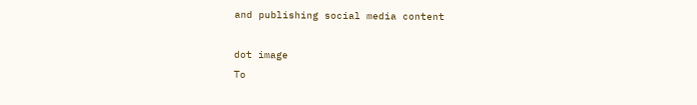and publishing social media content

dot image
To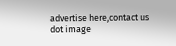advertise here,contact us
dot image